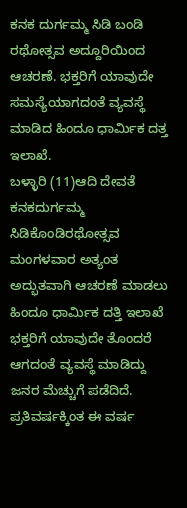ಕನಕ ದುರ್ಗಮ್ಮ ಸಿಡಿ ಬಂಡಿ ರಥೋತ್ಸವ ಅದ್ದೂರಿಯಿಂದ ಆಚರಣೆ. ಭಕ್ತರಿಗೆ ಯಾವುದೇ ಸಮಸ್ಯೆಯಾಗದಂತೆ ವ್ಯವಸ್ಥೆ ಮಾಡಿದ ಹಿಂದೂ ಧಾರ್ಮಿಕ ದತ್ತ ಇಲಾಖೆ.
ಬಳ್ಳಾರಿ (11)ಆದಿ ದೇವತೆ ಕನಕದುರ್ಗಮ್ಮ ಸಿಡಿಕೊಂಡಿರಥೋತ್ಸವ ಮಂಗಳವಾರ ಅತ್ಯಂತ ಅದ್ಭುತವಾಗಿ ಆಚರಣೆ ಮಾಡಲು ಹಿಂದೂ ಧಾರ್ಮಿಕ ದತ್ತಿ ಇಲಾಖೆ ಭಕ್ತರಿಗೆ ಯಾವುದೇ ತೊಂದರೆ ಆಗದಂತೆ ವ್ಯವಸ್ಥೆ ಮಾಡಿದ್ದು ಜನರ ಮೆಚ್ಚುಗೆ ಪಡೆದಿದೆ.
ಪ್ರತಿವರ್ಷಕ್ಕಿಂತ ಈ ವರ್ಷ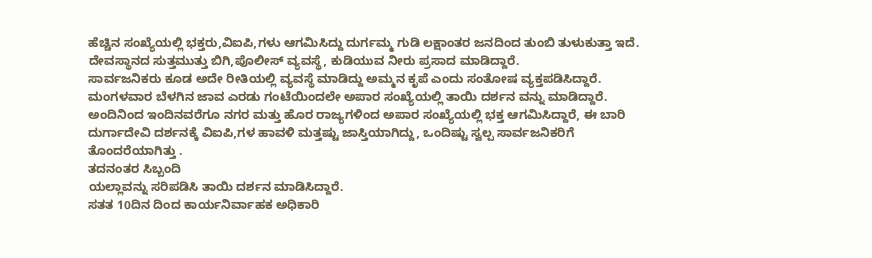ಹೆಚ್ಚಿನ ಸಂಖ್ಯೆಯಲ್ಲಿ ಭಕ್ತರು,ವಿಐಪಿ,ಗಳು ಆಗಮಿಸಿದ್ದು ದುರ್ಗಮ್ಮ ಗುಡಿ ಲಕ್ಷಾಂತರ ಜನದಿಂದ ತುಂಬಿ ತುಳುಕುತ್ತಾ ಇದೆ.
ದೇವಸ್ಥಾನದ ಸುತ್ತಮುತ್ತು ಬಿಗಿ,ಪೊಲೀಸ್ ವ್ಯವಸ್ಥೆ, ಕುಡಿಯುವ ನೀರು ಪ್ರಸಾದ ಮಾಡಿದ್ದಾರೆ.
ಸಾರ್ವಜನಿಕರು ಕೂಡ ಅದೇ ರೀತಿಯಲ್ಲಿ ವ್ಯವಸ್ಥೆ ಮಾಡಿದ್ದು ಅಮ್ಮನ ಕೃಪೆ ಎಂದು ಸಂತೋಷ ವ್ಯಕ್ತಪಡಿಸಿದ್ದಾರೆ.
ಮಂಗಳವಾರ ಬೆಳಗಿನ ಜಾವ ಎರಡು ಗಂಟೆಯಿಂದಲೇ ಅಪಾರ ಸಂಖ್ಯೆಯಲ್ಲಿ ತಾಯಿ ದರ್ಶನ ವನ್ನು ಮಾಡಿದ್ದಾರೆ.
ಅಂದಿನಿಂದ ಇಂದಿನವರೆಗೂ ನಗರ ಮತ್ತು ಹೊರ ರಾಜ್ಯಗಳಿಂದ ಅಪಾರ ಸಂಖ್ಯೆಯಲ್ಲಿ ಭಕ್ತ ಆಗಮಿಸಿದ್ದಾರೆ, ಈ ಬಾರಿ ದುರ್ಗಾದೇವಿ ದರ್ಶನಕ್ಕೆ ವಿಐಪಿ,ಗಳ ಹಾವಳಿ ಮತ್ತಷ್ಟು ಜಾಸ್ತಿಯಾಗಿದ್ದು, ಒಂದಿಷ್ಟು ಸ್ವಲ್ಪ ಸಾರ್ವಜನಿಕರಿಗೆ ತೊಂದರೆಯಾಗಿತ್ತು .
ತದನಂತರ ಸಿಬ್ಬಂದಿ
ಯಲ್ಲಾವನ್ನು ಸರಿಪಡಿಸಿ ತಾಯಿ ದರ್ಶನ ಮಾಡಿಸಿದ್ದಾರೆ.
ಸತತ 10ದಿನ ದಿಂದ ಕಾರ್ಯನಿರ್ವಾಹಕ ಅಧಿಕಾರಿ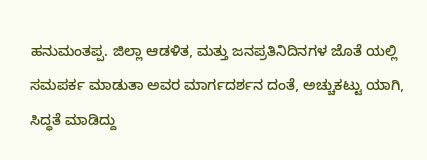ಹನುಮಂತಪ್ಪ. ಜಿಲ್ಲಾ ಆಡಳಿತ, ಮತ್ತು ಜನಪ್ರತಿನಿದಿನಗಳ ಜೊತೆ ಯಲ್ಲಿ ಸಮಪರ್ಕ ಮಾಡುತಾ ಅವರ ಮಾರ್ಗದರ್ಶನ ದಂತೆ, ಅಚ್ಚುಕಟ್ಟು ಯಾಗಿ, ಸಿದ್ಧತೆ ಮಾಡಿದ್ದು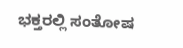ಭಕ್ತರಲ್ಲಿ ಸಂತೋಷ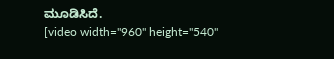ಮೂಡಿಸಿದೆ.
[video width="960" height="540"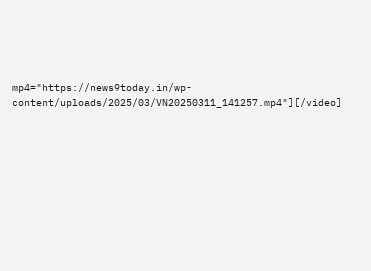mp4="https://news9today.in/wp-content/uploads/2025/03/VN20250311_141257.mp4"][/video]